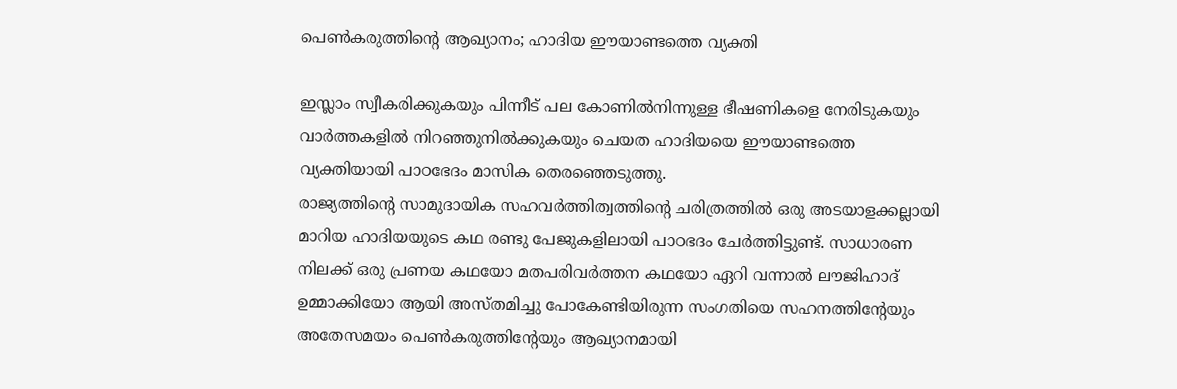പെണ്‍കരുത്തിന്റെ ആഖ്യാനം; ഹാദിയ ഈയാണ്ടത്തെ വ്യക്തി

ഇസ്ലാം സ്വീകരിക്കുകയും പിന്നീട് പല കോണില്‍നിന്നുള്ള ഭീഷണികളെ നേരിടുകയും വാര്‍ത്തകളില്‍ നിറഞ്ഞുനില്‍ക്കുകയും ചെയത ഹാദിയയെ ഈയാണ്ടത്തെ വ്യക്തിയായി പാഠഭേദം മാസിക തെരഞ്ഞെടുത്തു.
രാജ്യത്തിന്റെ സാമുദായിക സഹവര്‍ത്തിത്വത്തിന്റെ ചരിത്രത്തില്‍ ഒരു അടയാളക്കല്ലായി മാറിയ ഹാദിയയുടെ കഥ രണ്ടു പേജുകളിലായി പാഠഭദം ചേര്‍ത്തിട്ടുണ്ട്. സാധാരണ നിലക്ക് ഒരു പ്രണയ കഥയോ മതപരിവര്‍ത്തന കഥയോ ഏറി വന്നാല്‍ ലൗജിഹാദ് ഉമ്മാക്കിയോ ആയി അസ്തമിച്ചു പോകേണ്ടിയിരുന്ന സംഗതിയെ സഹനത്തിന്റേയും അതേസമയം പെണ്‍കരുത്തിന്റേയും ആഖ്യാനമായി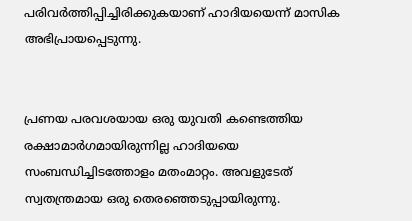പരിവര്‍ത്തിപ്പിച്ചിരിക്കുകയാണ് ഹാദിയയെന്ന് മാസിക അഭിപ്രായപ്പെടുന്നു.


പ്രണയ പരവശയായ ഒരു യുവതി കണ്ടെത്തിയ രക്ഷാമാര്‍ഗമായിരുന്നില്ല ഹാദിയയെ സംബന്ധിച്ചിടത്തോളം മതംമാറ്റം. അവളുടേത് സ്വതന്ത്രമായ ഒരു തെരഞ്ഞെടുപ്പായിരുന്നു.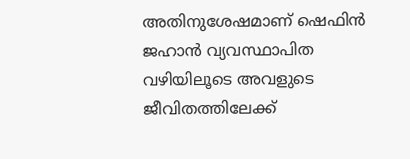അതിനുശേഷമാണ് ഷെഫിന്‍ ജഹാന്‍ വ്യവസ്ഥാപിത വഴിയിലൂടെ അവളുടെ ജീവിതത്തിലേക്ക്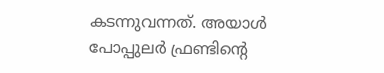കടന്നുവന്നത്. അയാള്‍ പോപ്പുലര്‍ ഫ്രണ്ടിന്റെ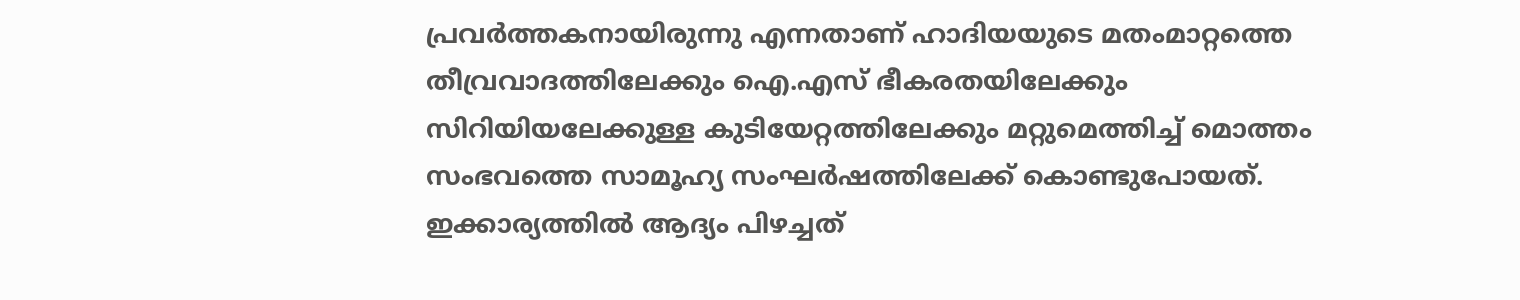പ്രവര്‍ത്തകനായിരുന്നു എന്നതാണ് ഹാദിയയുടെ മതംമാറ്റത്തെ തീവ്രവാദത്തിലേക്കും ഐ.എസ് ഭീകരതയിലേക്കും സിറിയിയലേക്കുള്ള കുടിയേറ്റത്തിലേക്കും മറ്റുമെത്തിച്ച് മൊത്തം സംഭവത്തെ സാമൂഹ്യ സംഘര്‍ഷത്തിലേക്ക് കൊണ്ടുപോയത്. ഇക്കാര്യത്തില്‍ ആദ്യം പിഴച്ചത്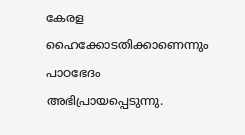കേരള ഹൈക്കോടതിക്കാണെന്നും പാഠഭേദം അഭിപ്രായപ്പെടുന്നു.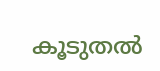കൂടുതല്‍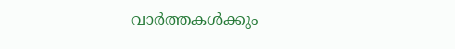വാര്‍ത്തകള്‍ക്കും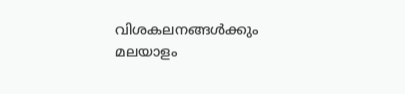വിശകലനങ്ങള്‍ക്കും മലയാളം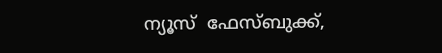ന്യൂസ്  ഫേസ്ബുക്ക്,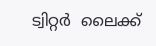ട്വിറ്റര്‍  ലൈക്ക്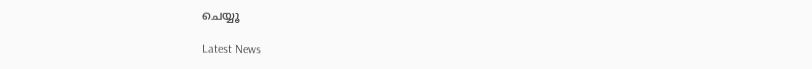ചെയ്യൂ

Latest News